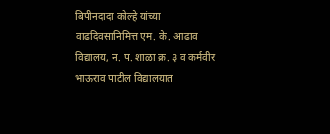बिपीनदादा कोल्हे यांच्या वाढदिवसानिमित्त एम. के. आढाव विद्यालय, न. प. शाळा क्र. ३ व कर्मवीर भाऊराव पाटील विद्यालयात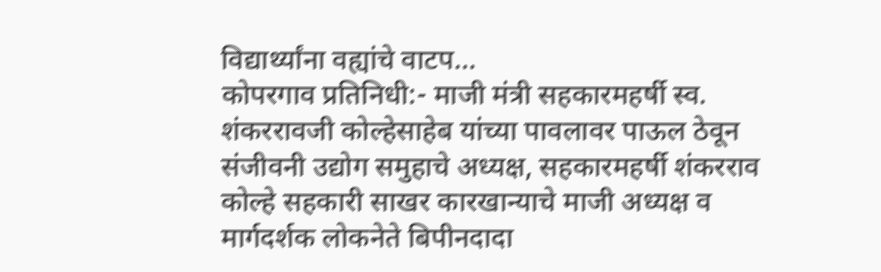विद्यार्थ्यांना वह्यांचे वाटप…
कोपरगाव प्रतिनिधी:- माजी मंत्री सहकारमहर्षी स्व. शंकररावजी कोल्हेसाहेब यांच्या पावलावर पाऊल ठेवून संजीवनी उद्योग समुहाचे अध्यक्ष, सहकारमहर्षी शंकरराव कोल्हे सहकारी साखर कारखान्याचे माजी अध्यक्ष व मार्गदर्शक लोकनेते बिपीनदादा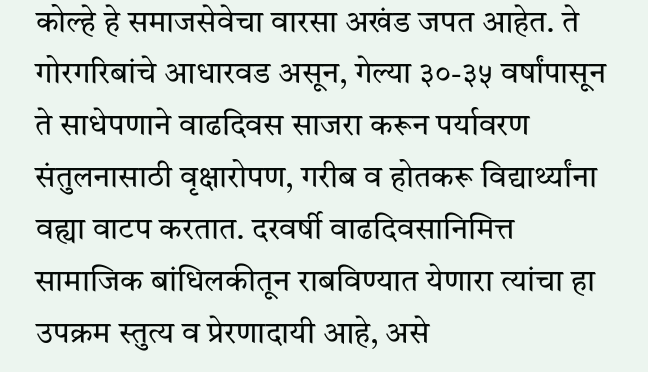कोल्हे हे समाजसेवेचा वारसा अखंड जपत आहेत. ते गोरगरिबांचे आधारवड असून, गेल्या ३०-३५ वर्षांपासून ते साधेपणाने वाढदिवस साजरा करून पर्यावरण संतुलनासाठी वृक्षारोपण, गरीब व होतकरू विद्यार्थ्यांना वह्या वाटप करतात. दरवर्षी वाढदिवसानिमित्त सामाजिक बांधिलकीतून राबविण्यात येणारा त्यांचा हा उपक्रम स्तुत्य व प्रेरणादायी आहे, असे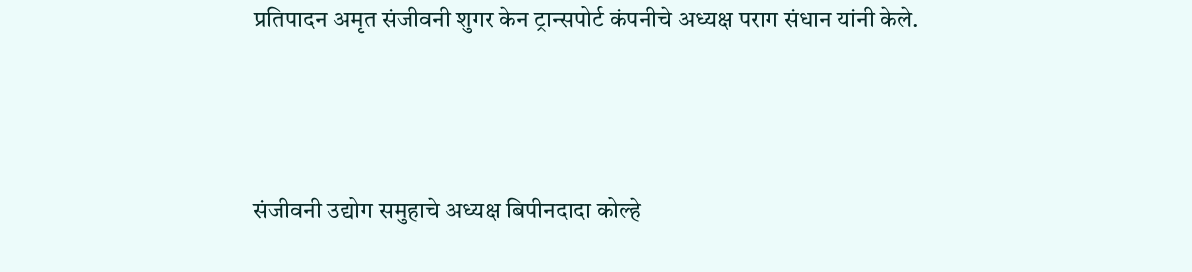प्रतिपादन अमृत संजीवनी शुगर केन ट्रान्सपोर्ट कंपनीचे अध्यक्ष पराग संधान यांनी केले.



संजीवनी उद्योग समुहाचे अध्यक्ष बिपीनदादा कोल्हे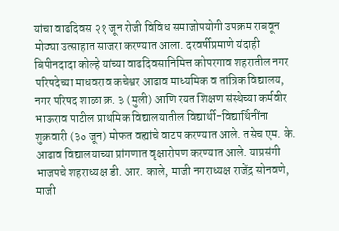यांचा वाढदिवस २१ जून रोजी विविध समाजोपयोगी उपक्रम राबवून मोठ्या उत्साहात साजरा करण्यात आला. दरवर्षीप्रमाणे यंदाही बिपीनदादा कोल्हे यांच्या वाढदिवसानिमित्त कोपरगाव शहरातील नगर परिषदेच्या माधवराव कचेश्वर आढाव माध्यमिक व तांत्रिक विद्यालय, नगर परिषद शाळा क्र. ३ (मुली) आणि रयत शिक्षण संस्थेच्या कर्मवीर भाऊराव पाटील प्राथमिक विद्यालयातील विद्यार्थी-विद्यार्थिनींना शुक्रवारी (३० जून) मोफत वह्यांचे वाटप करण्यात आले. तसेच एम. के. आढाव विद्यालयाच्या प्रांगणात वृक्षारोपण करण्यात आले. याप्रसंगी भाजपचे शहराध्यक्ष डी. आर. काले, माजी नगराध्यक्ष राजेंद्र सोनवणे, माजी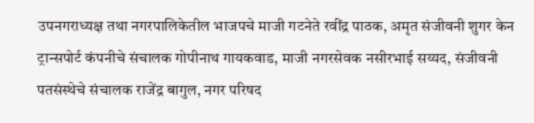उपनगराध्यक्ष तथा नगरपालिकेतील भाजपचे माजी गटनेते रवींद्र पाठक, अमृत संजीवनी शुगर केन ट्रान्सपोर्ट कंपनीचे संचालक गोपीनाथ गायकवाड, माजी नगरसेवक नसीरभाई सय्यद, संजीवनी पतसंस्थेचे संचालक राजेंद्र बागुल, नगर परिषद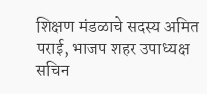शिक्षण मंडळाचे सदस्य अमित पराई, भाजप शहर उपाध्यक्ष सचिन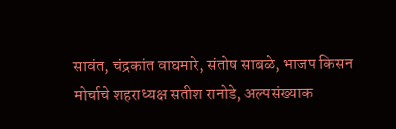सावंत, चंद्रकांत वाघमारे, संतोष साबळे, भाजप किसन मोर्चाचे शहराध्यक्ष सतीश रानोडे, अल्पसंख्याक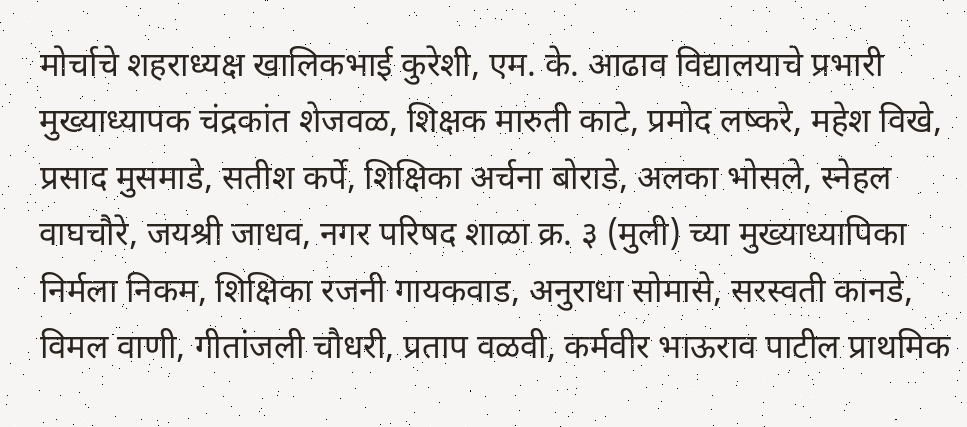मोर्चाचे शहराध्यक्ष खालिकभाई कुरेशी, एम. के. आढाव विद्यालयाचे प्रभारी मुख्याध्यापक चंद्रकांत शेजवळ, शिक्षक मारुती काटे, प्रमोद लष्करे, महेश विखे, प्रसाद मुसमाडे, सतीश कर्पे, शिक्षिका अर्चना बोराडे, अलका भोसले, स्नेहल वाघचौरे, जयश्री जाधव, नगर परिषद शाळा क्र. ३ (मुली) च्या मुख्याध्यापिका निर्मला निकम, शिक्षिका रजनी गायकवाड, अनुराधा सोमासे, सरस्वती कानडे, विमल वाणी, गीतांजली चौधरी, प्रताप वळवी, कर्मवीर भाऊराव पाटील प्राथमिक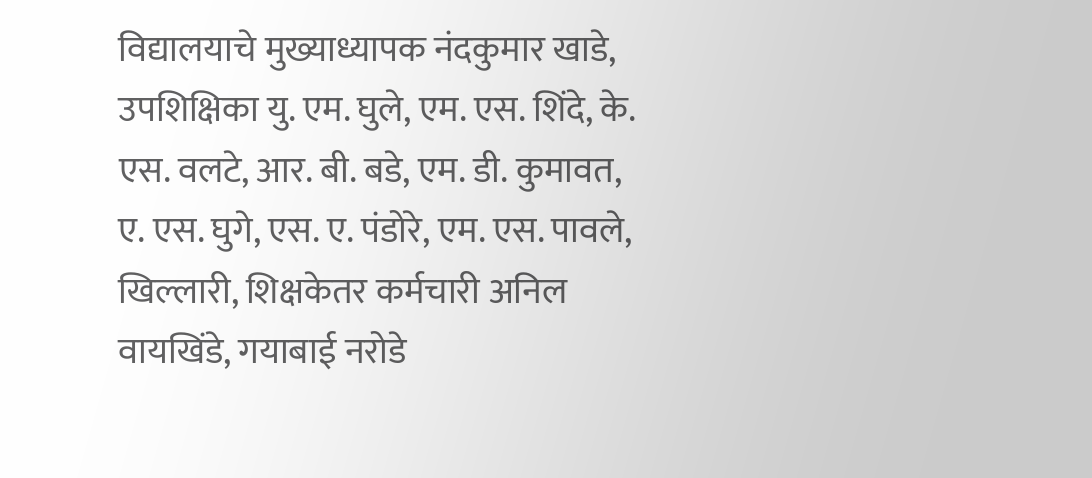विद्यालयाचे मुख्याध्यापक नंदकुमार खाडे, उपशिक्षिका यु. एम. घुले, एम. एस. शिंदे, के. एस. वलटे, आर. बी. बडे, एम. डी. कुमावत, ए. एस. घुगे, एस. ए. पंडोरे, एम. एस. पावले, खिल्लारी, शिक्षकेतर कर्मचारी अनिल वायखिंडे, गयाबाई नरोडे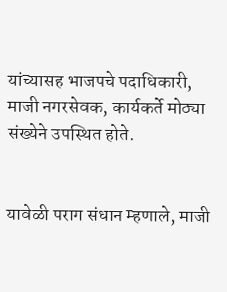यांच्यासह भाजपचे पदाधिकारी, माजी नगरसेवक, कार्यकर्ते मोठ्या संख्येने उपस्थित होते.


यावेळी पराग संधान म्हणाले, माजी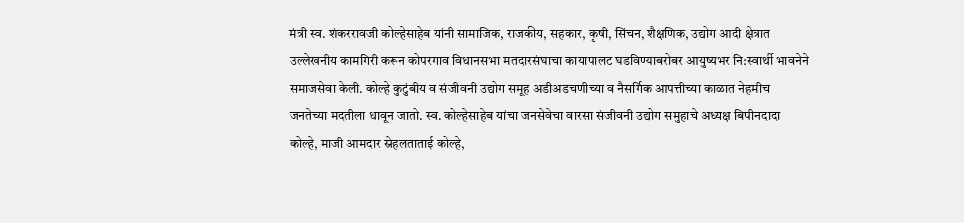मंत्री स्व. शंकररावजी कोल्हेसाहेब यांनी सामाजिक, राजकीय, सहकार, कृषी, सिंचन, शैक्षणिक, उद्योग आदी क्षेत्रात उल्लेखनीय कामगिरी करून कोपरगाव विधानसभा मतदारसंघाचा कायापालट घडविण्याबरोबर आयुष्यभर नि:स्वार्थी भावनेने समाजसेवा केली. कोल्हे कुटुंबीय व संजीवनी उद्योग समूह अडीअडचणीच्या व नैसर्गिक आपत्तीच्या काळात नेहमीच जनतेच्या मदतीला धावून जातो. स्व. कोल्हेसाहेब यांचा जनसेवेचा वारसा संजीवनी उद्योग समुहाचे अध्यक्ष बिपीनदादा कोल्हे, माजी आमदार स्नेहलताताई कोल्हे,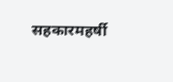सहकारमहर्षी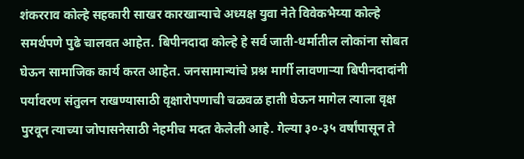शंकरराव कोल्हे सहकारी साखर कारखान्याचे अध्यक्ष युवा नेते विवेकभैय्या कोल्हे समर्थपणे पुढे चालवत आहेत. बिपीनदादा कोल्हे हे सर्व जाती-धर्मातील लोकांना सोबत घेऊन सामाजिक कार्य करत आहेत. जनसामान्यांचे प्रश्न मार्गी लावणाऱ्या बिपीनदादांनी पर्यावरण संतुलन राखण्यासाठी वृक्षारोपणाची चळवळ हाती घेऊन मागेल त्याला वृक्ष पुरवून त्याच्या जोपासनेसाठी नेहमीच मदत केलेली आहे. गेल्या ३०-३५ वर्षांपासून ते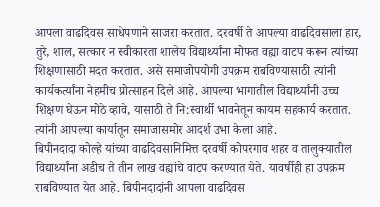आपला वाढदिवस साधेपणाने साजरा करतात. दरवर्षी ते आपल्या वाढदिवसाला हार, तुरे, शाल, सत्कार न स्वीकारता शालेय विद्यार्थ्यांना मोफत वह्या वाटप करून त्यांच्या शिक्षणासाठी मदत करतात. असे समाजोपयोगी उपक्रम राबविण्यासाठी त्यांनी कार्यकर्त्यांना नेहमीच प्रोत्साहन दिले आहे. आपल्या भागातील विद्यार्थ्यांनी उच्च शिक्षण घेऊन मोठे व्हावे, यासाठी ते नि:स्वार्थी भावनेतून कायम सहकार्य करतात. त्यांनी आपल्या कार्यातून समाजासमोर आदर्श उभा केला आहे.
बिपीनदादा कोल्हे यांच्या वाढदिवसानिमित्त दरवर्षी कोपरगाव शहर व तालुक्यातील विद्यार्थ्यांना अडीच ते तीन लाख वह्यांचे वाटप करण्यात येते. यावर्षीही हा उपक्रम राबविण्यात येत आहे. बिपीनदादांनी आपला वाढदिवस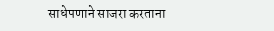साधेपणाने साजरा करताना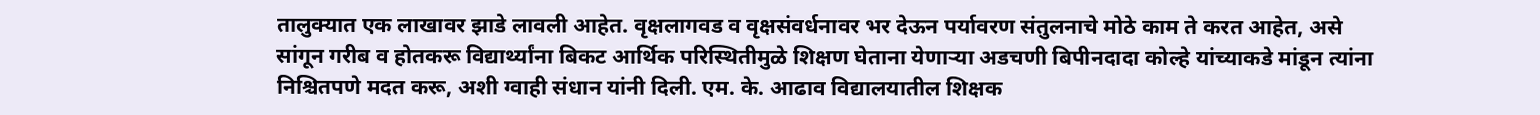तालुक्यात एक लाखावर झाडे लावली आहेत. वृक्षलागवड व वृक्षसंवर्धनावर भर देऊन पर्यावरण संतुलनाचे मोठे काम ते करत आहेत, असे सांगून गरीब व होतकरू विद्यार्थ्यांना बिकट आर्थिक परिस्थितीमुळे शिक्षण घेताना येणाऱ्या अडचणी बिपीनदादा कोल्हे यांच्याकडे मांडून त्यांना निश्चितपणे मदत करू, अशी ग्वाही संधान यांनी दिली. एम. के. आढाव विद्यालयातील शिक्षक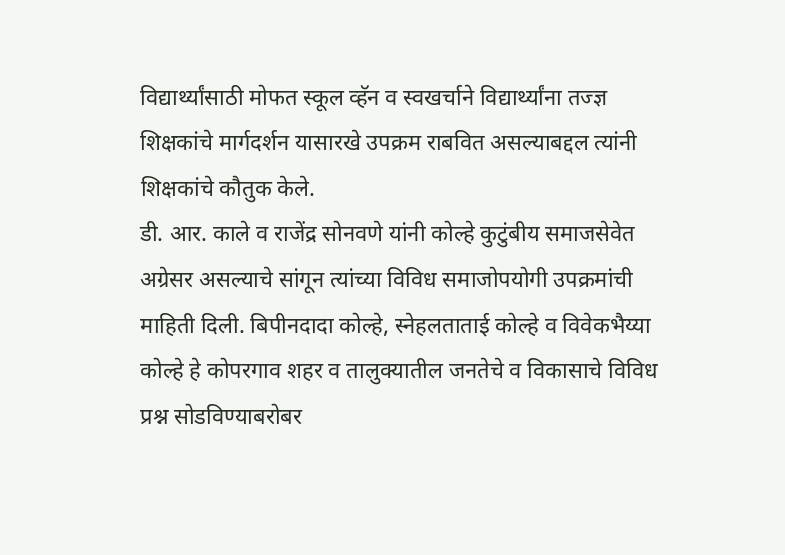विद्यार्थ्यांसाठी मोफत स्कूल व्हॅन व स्वखर्चाने विद्यार्थ्यांना तज्ज्ञ शिक्षकांचे मार्गदर्शन यासारखे उपक्रम राबवित असल्याबद्दल त्यांनी शिक्षकांचे कौतुक केले.
डी. आर. काले व राजेंद्र सोनवणे यांनी कोल्हे कुटुंबीय समाजसेवेत अग्रेसर असल्याचे सांगून त्यांच्या विविध समाजोपयोगी उपक्रमांची माहिती दिली. बिपीनदादा कोल्हे, स्नेहलताताई कोल्हे व विवेकभैय्या कोल्हे हे कोपरगाव शहर व तालुक्यातील जनतेचे व विकासाचे विविध प्रश्न सोडविण्याबरोबर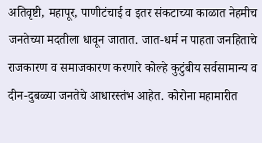अतिवृष्टी, महापूर, पाणीटंचाई व इतर संकटाच्या काळात नेहमीच जनतेच्या मदतीला धावून जातात. जात-धर्म न पाहता जनहिताचे राजकारण व समाजकारण करणारे कोल्हे कुटुंबीय सर्वसामान्य व दीन-दुबळ्या जनतेचे आधारस्तंभ आहेत. कोरोना महामारीत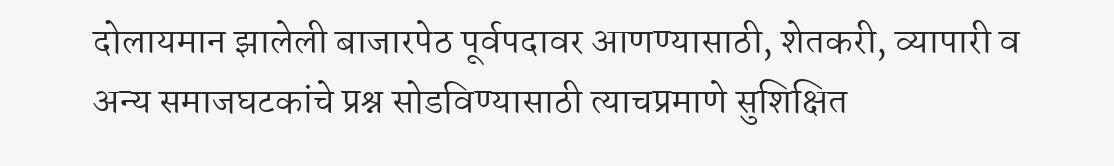दोलायमान झालेली बाजारपेठ पूर्वपदावर आणण्यासाठी, शेतकरी, व्यापारी व अन्य समाजघटकांचे प्रश्न सोडविण्यासाठी त्याचप्रमाणे सुशिक्षित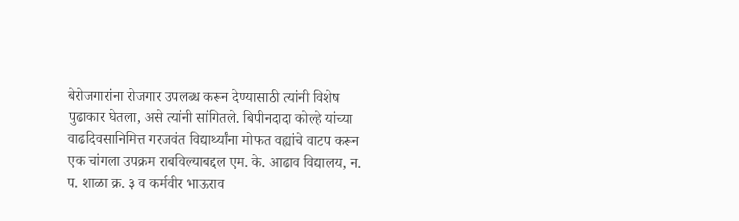बेरोजगारांना रोजगार उपलब्ध करून देण्यासाठी त्यांनी विशेष पुढाकार घेतला, असे त्यांनी सांगितले. बिपीनदादा कोल्हे यांच्या वाढदिवसानिमित्त गरजवंत विद्यार्थ्यांना मोफत वह्यांचे वाटप करून एक चांगला उपक्रम राबविल्याबद्दल एम. के. आढाव विद्यालय, न. प. शाळा क्र. ३ व कर्मवीर भाऊराव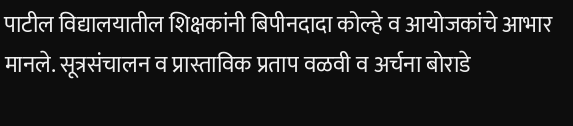पाटील विद्यालयातील शिक्षकांनी बिपीनदादा कोल्हे व आयोजकांचे आभार मानले. सूत्रसंचालन व प्रास्ताविक प्रताप वळवी व अर्चना बोराडे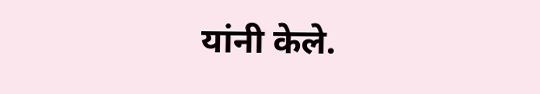यांनी केले.